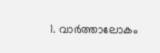1. വാര്‍ത്താലോകം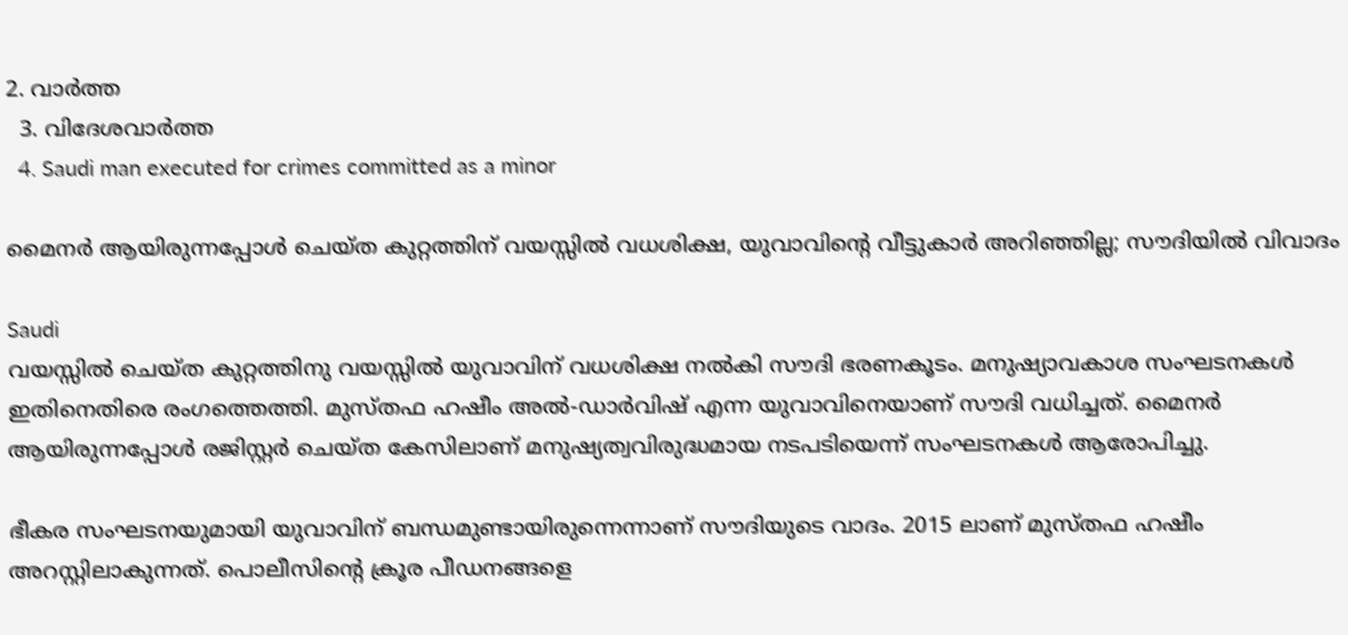2. വാര്‍ത്ത
  3. വിദേശവാര്‍ത്ത
  4. Saudi man executed for crimes committed as a minor

മൈനര്‍ ആയിരുന്നപ്പോള്‍ ചെയ്ത കുറ്റത്തിന് വയസ്സില്‍ വധശിക്ഷ, യുവാവിന്റെ വീട്ടുകാര്‍ അറിഞ്ഞില്ല; സൗദിയില്‍ വിവാദം

Saudi
വയസ്സില്‍ ചെയ്ത കുറ്റത്തിനു വയസ്സില്‍ യുവാവിന് വധശിക്ഷ നല്‍കി സൗദി ഭരണകൂടം. മനുഷ്യാവകാശ സംഘടനകള്‍ ഇതിനെതിരെ രംഗത്തെത്തി. മുസ്തഫ ഹഷീം അല്‍-ഡാര്‍വിഷ് എന്ന യുവാവിനെയാണ് സൗദി വധിച്ചത്. മൈനര്‍ ആയിരുന്നപ്പോള്‍ രജിസ്റ്റര്‍ ചെയ്ത കേസിലാണ് മനുഷ്യത്വവിരുദ്ധമായ നടപടിയെന്ന് സംഘടനകള്‍ ആരോപിച്ചു.

ഭീകര സംഘടനയുമായി യുവാവിന് ബന്ധമുണ്ടായിരുന്നെന്നാണ് സൗദിയുടെ വാദം. 2015 ലാണ് മുസ്തഫ ഹഷീം അറസ്റ്റിലാകുന്നത്. പൊലീസിന്റെ ക്രൂര പീഡനങ്ങളെ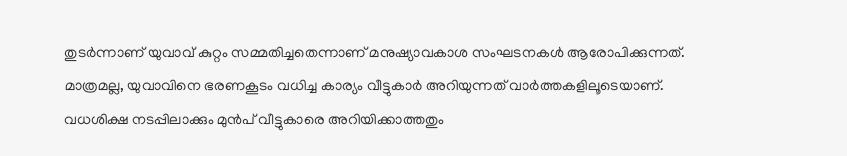തുടര്‍ന്നാണ് യുവാവ് കുറ്റം സമ്മതിച്ചതെന്നാണ് മനുഷ്യാവകാശ സംഘടനകള്‍ ആരോപിക്കുന്നത്. മാത്രമല്ല, യുവാവിനെ ഭരണകൂടം വധിച്ച കാര്യം വീട്ടുകാര്‍ അറിയുന്നത് വാര്‍ത്തകളിലൂടെയാണ്. വധശിക്ഷ നടപ്പിലാക്കും മുന്‍പ് വീട്ടുകാരെ അറിയിക്കാത്തതും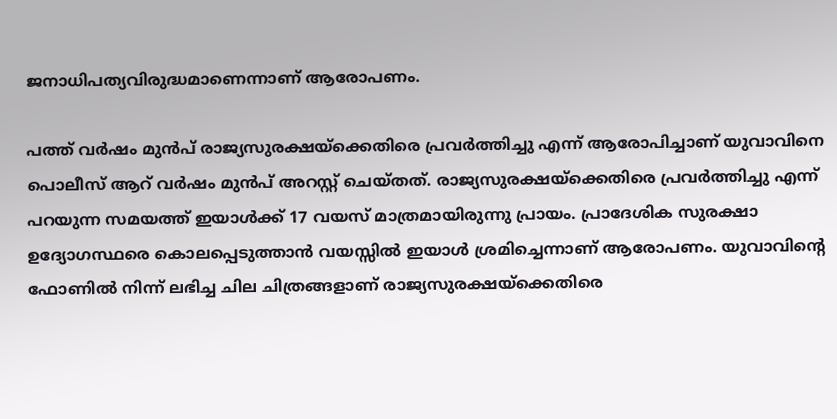ജനാധിപത്യവിരുദ്ധമാണെന്നാണ് ആരോപണം.

പത്ത് വര്‍ഷം മുന്‍പ് രാജ്യസുരക്ഷയ്‌ക്കെതിരെ പ്രവര്‍ത്തിച്ചു എന്ന് ആരോപിച്ചാണ് യുവാവിനെ പൊലീസ് ആറ് വര്‍ഷം മുന്‍പ് അറസ്റ്റ് ചെയ്തത്. രാജ്യസുരക്ഷയ്‌ക്കെതിരെ പ്രവര്‍ത്തിച്ചു എന്ന് പറയുന്ന സമയത്ത് ഇയാള്‍ക്ക് 17 വയസ് മാത്രമായിരുന്നു പ്രായം. പ്രാദേശിക സുരക്ഷാ ഉദ്യോഗസ്ഥരെ കൊലപ്പെടുത്താന്‍ വയസ്സില്‍ ഇയാള്‍ ശ്രമിച്ചെന്നാണ് ആരോപണം. യുവാവിന്റെ ഫോണില്‍ നിന്ന് ലഭിച്ച ചില ചിത്രങ്ങളാണ് രാജ്യസുരക്ഷയ്‌ക്കെതിരെ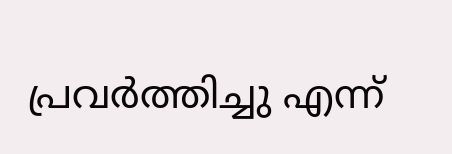പ്രവര്‍ത്തിച്ചു എന്ന്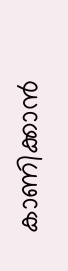കാണിക്കാന്‍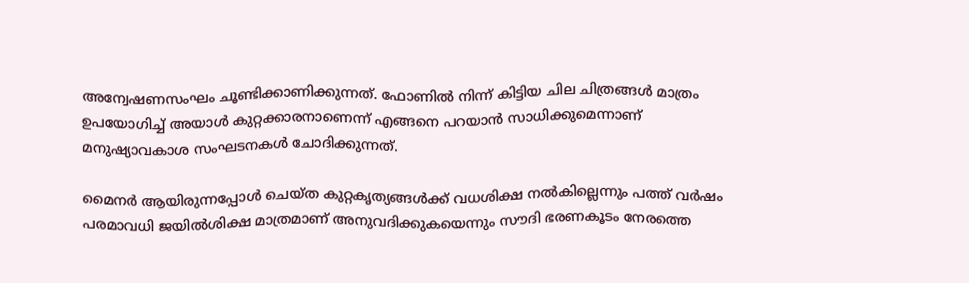അന്വേഷണസംഘം ചൂണ്ടിക്കാണിക്കുന്നത്. ഫോണില്‍ നിന്ന് കിട്ടിയ ചില ചിത്രങ്ങള്‍ മാത്രം ഉപയോഗിച്ച് അയാള്‍ കുറ്റക്കാരനാണെന്ന് എങ്ങനെ പറയാന്‍ സാധിക്കുമെന്നാണ് മനുഷ്യാവകാശ സംഘടനകള്‍ ചോദിക്കുന്നത്.

മൈനര്‍ ആയിരുന്നപ്പോള്‍ ചെയ്ത കുറ്റകൃത്യങ്ങള്‍ക്ക് വധശിക്ഷ നല്‍കില്ലെന്നും പത്ത് വര്‍ഷം പരമാവധി ജയില്‍ശിക്ഷ മാത്രമാണ് അനുവദിക്കുകയെന്നും സൗദി ഭരണകൂടം നേരത്തെ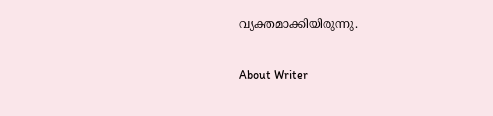വ്യക്തമാക്കിയിരുന്നു.

About Writer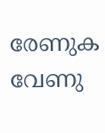രേണുക വേണു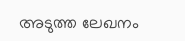അടുത്ത ലേഖനം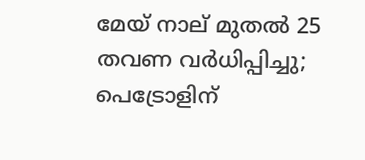മേയ് നാല് മുതല്‍ 25 തവണ വര്‍ധിപ്പിച്ചു; പെട്രോളിന്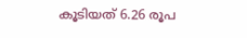കൂടിയത് 6.26 രൂപ